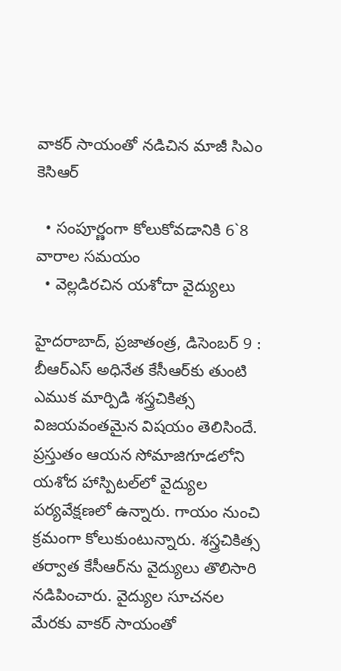వాకర్‌ సాయంతో నడిచిన మాజీ సిఎం కెసిఆర్‌

  • సంపూర్ణంగా కోలుకోవడానికి 6`8 వారాల సమయం
  • వెల్లడిరచిన యశోదా వైద్యులు

హైదరాబాద్‌, ప్రజాతంత్ర, డిసెంబర్‌ 9 : బీఆర్‌ఎస్‌ అధినేత కేసీఆర్‌కు తుంటి ఎముక మార్పిడి శస్త్రచికిత్స  విజయవంతమైన విషయం తెలిసిందే. ప్రస్తుతం ఆయన సోమాజిగూడలోని యశోద హాస్పిటల్‌లో వైద్యుల పర్యవేక్షణలో ఉన్నారు. గాయం నుంచి క్రమంగా కోలుకుంటున్నారు. శస్త్రచికిత్స తర్వాత కేసీఆర్‌ను వైద్యులు తొలిసారి నడిపించారు. వైద్యుల సూచనల మేరకు వాకర్‌ సాయంతో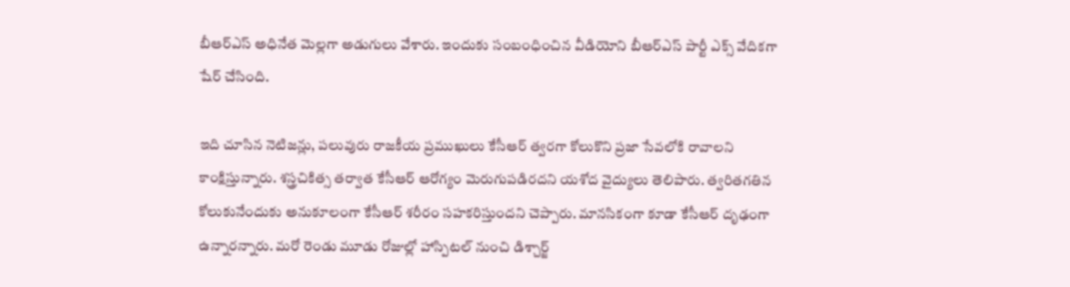బీఆర్‌ఎస్‌ అధినేత మెల్లగా అడుగులు వేశారు. ఇందుకు సంబంధించిన వీడియోని బీఆర్‌ఎస్‌ పార్టీ ఎక్స్‌ వేదికగా షేర్‌ చేసింది.

ఇది చూసిన నెటిజన్లు, పలువురు రాజకీయ ప్రముఖులు కేసీఆర్‌ త్వరగా కోలుకొని ప్రజా సేవలోకి రావాలని కాంక్షిస్తున్నారు. శస్త్రచికిత్స తర్వాత కేసీఆర్‌ ఆరోగ్యం మెరుగుపడిరదని యశోద వైద్యులు తెలిపారు. త్వరితగతిన కోలుకునేందుకు అనుకూలంగా కేసీఆర్‌ శరీరం సహకరిస్తుందని చెప్పారు. మానసికంగా కూడా కేసీఆర్‌ దృఢంగా ఉన్నారన్నారు. మరో రెండు మూడు రోజుల్లో హాస్పిటల్‌ నుంచి డిశ్చార్జ్‌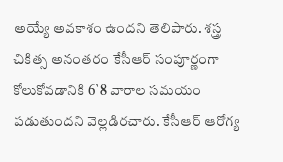అయ్యే అవకాశం ఉందని తెలిపారు. శస్త్ర చికిత్స అనంతరం కేసీఆర్‌ సంపూర్ణంగా కోలుకోవడానికి 6`8 వారాల సమయం పడుతుందని వెల్లడిరచారు. కేసీఆర్‌ ఆరోగ్య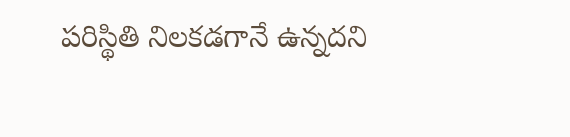పరిస్థితి నిలకడగానే ఉన్నదని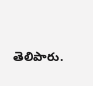తెలిపారు.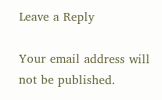Leave a Reply

Your email address will not be published.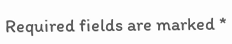Required fields are marked *